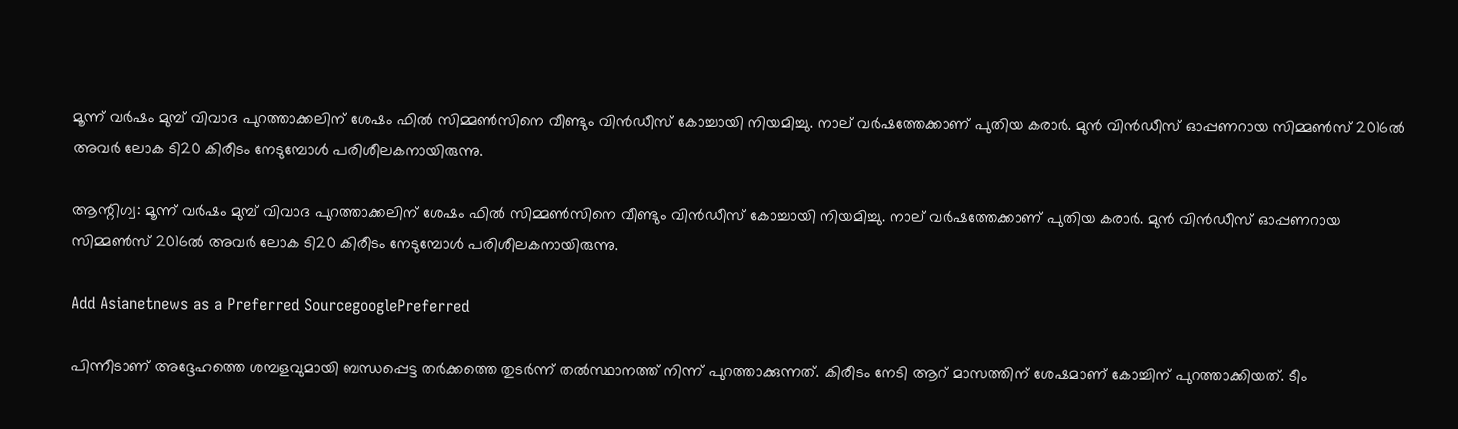മൂന്ന് വര്‍ഷം മുമ്പ് വിവാദ പുറത്താക്കലിന് ശേഷം ഫില്‍ സിമ്മണ്‍സിനെ വീണ്ടും വിന്‍ഡീസ് കോച്ചായി നിയമിച്ചു. നാല് വര്‍ഷത്തേക്കാണ് പുതിയ കരാര്‍. മുന്‍ വിന്‍ഡീസ് ഓപ്പണറായ സിമ്മണ്‍സ് 2016ല്‍ അവര്‍ ലോക ടി20 കിരീടം നേടുമ്പോള്‍ പരിശീലകനായിരുന്നു.

ആന്റിഗ്വ: മൂന്ന് വര്‍ഷം മുമ്പ് വിവാദ പുറത്താക്കലിന് ശേഷം ഫില്‍ സിമ്മണ്‍സിനെ വീണ്ടും വിന്‍ഡീസ് കോച്ചായി നിയമിച്ചു. നാല് വര്‍ഷത്തേക്കാണ് പുതിയ കരാര്‍. മുന്‍ വിന്‍ഡീസ് ഓപ്പണറായ സിമ്മണ്‍സ് 2016ല്‍ അവര്‍ ലോക ടി20 കിരീടം നേടുമ്പോള്‍ പരിശീലകനായിരുന്നു.

Add Asianetnews as a Preferred SourcegooglePreferred

പിന്നീടാണ് അദ്ദേഹത്തെ ശമ്പളവുമായി ബന്ധപ്പെട്ട തര്‍ക്കത്തെ തുടര്‍ന്ന് തല്‍സ്ഥാനത്ത് നിന്ന് പുറത്താക്കുന്നത്. കിരീടം നേടി ആറ് മാസത്തിന് ശേഷമാണ് കോച്ചിന് പുറത്താക്കിയത്. ടീം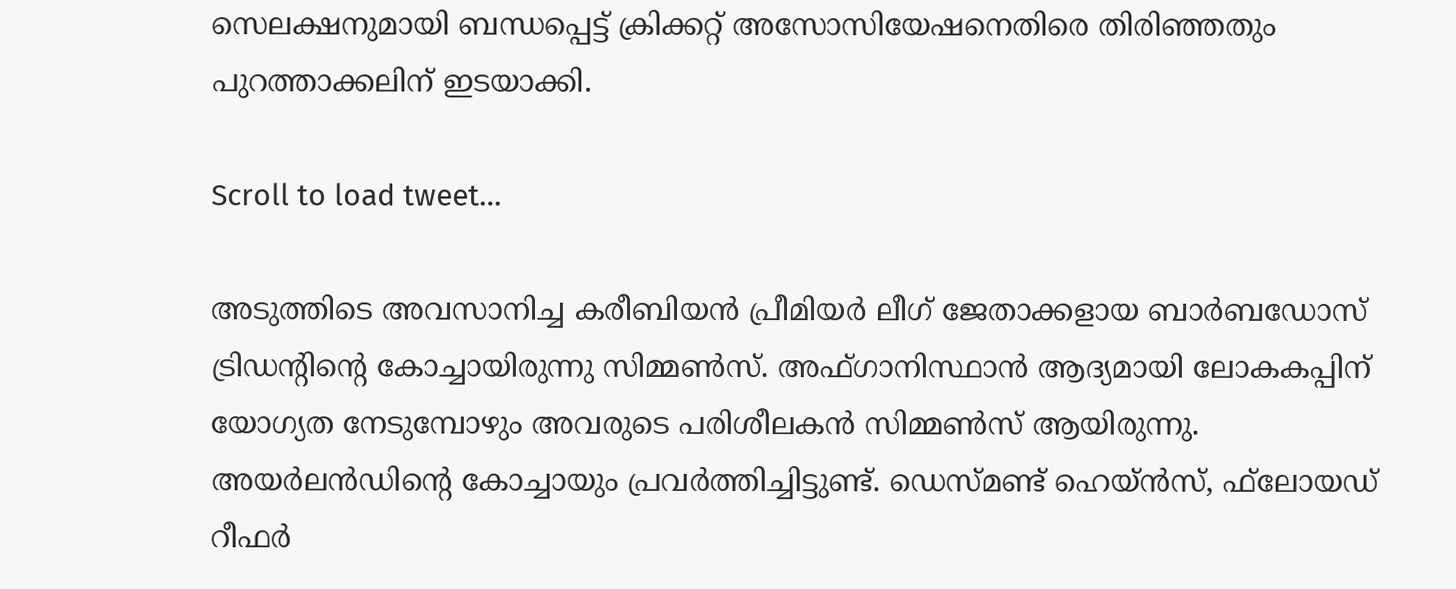സെലക്ഷനുമായി ബന്ധപ്പെട്ട് ക്രിക്കറ്റ് അസോസിയേഷനെതിരെ തിരിഞ്ഞതും പുറത്താക്കലിന് ഇടയാക്കി.

Scroll to load tweet…

അടുത്തിടെ അവസാനിച്ച കരീബിയന്‍ പ്രീമിയര്‍ ലീഗ് ജേതാക്കളായ ബാര്‍ബഡോസ് ട്രിഡന്റിന്റെ കോച്ചായിരുന്നു സിമ്മണ്‍സ്. അഫ്ഗാനിസ്ഥാന്‍ ആദ്യമായി ലോകകപ്പിന് യോഗ്യത നേടുമ്പോഴും അവരുടെ പരിശീലകന്‍ സിമ്മണ്‍സ് ആയിരുന്നു. അയര്‍ലന്‍ഡിന്റെ കോച്ചായും പ്രവര്‍ത്തിച്ചിട്ടുണ്ട്. ഡെസ്മണ്ട് ഹെയ്ന്‍സ്, ഫ്‌ലോയഡ് റീഫര്‍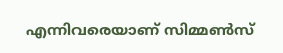എന്നിവരെയാണ് സിമ്മണ്‍സ്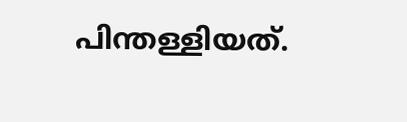പിന്തള്ളിയത്.